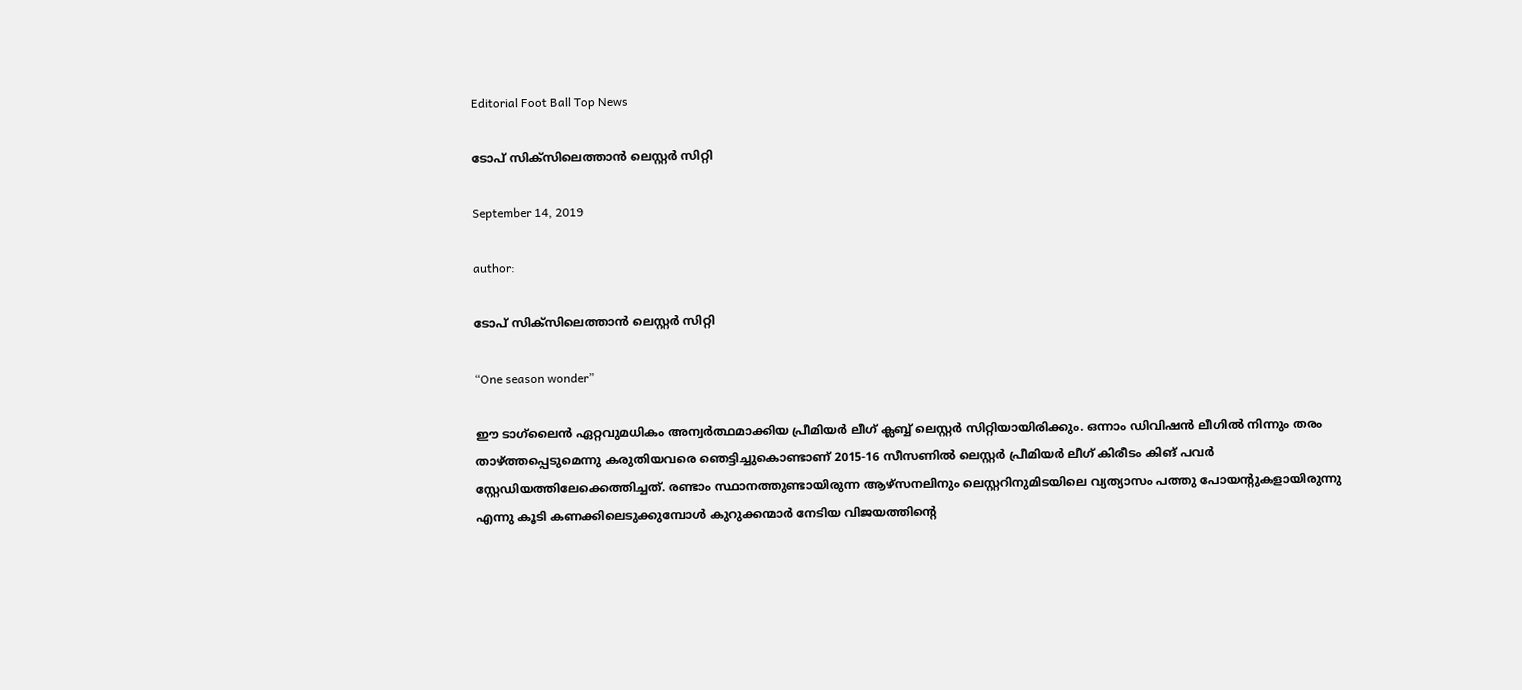Editorial Foot Ball Top News

ടോപ് സിക്സിലെത്താൻ ലെസ്റ്റർ സിറ്റി

September 14, 2019

author:

ടോപ് സിക്സിലെത്താൻ ലെസ്റ്റർ സിറ്റി

“One season wonder”

ഈ ടാഗ്‌ലൈൻ ഏറ്റവുമധികം അന്വർത്ഥമാക്കിയ പ്രീമിയർ ലീഗ് ക്ലബ്ബ് ലെസ്റ്റർ സിറ്റിയായിരിക്കും. ഒന്നാം ഡിവിഷൻ ലീഗിൽ നിന്നും തരം താഴ്ത്തപ്പെടുമെന്നു കരുതിയവരെ ഞെട്ടിച്ചുകൊണ്ടാണ് 2015-16 സീസണിൽ ലെസ്റ്റർ പ്രീമിയർ ലീഗ് കിരീടം കിങ് പവർ സ്റ്റേഡിയത്തിലേക്കെത്തിച്ചത്. രണ്ടാം സ്ഥാനത്തുണ്ടായിരുന്ന ആഴ്‌സനലിനും ലെസ്റ്ററിനുമിടയിലെ വ്യത്യാസം പത്തു പോയന്റുകളായിരുന്നു എന്നു കൂടി കണക്കിലെടുക്കുമ്പോൾ കുറുക്കന്മാർ നേടിയ വിജയത്തിന്റെ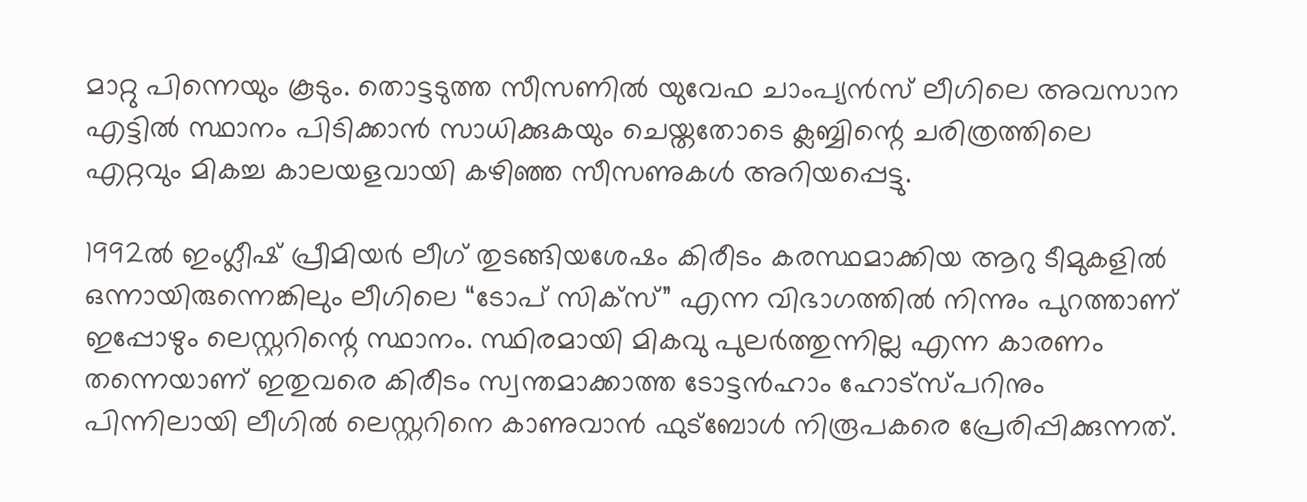മാറ്റു പിന്നെയും കൂടും. തൊട്ടടുത്ത സീസണിൽ യുവേഫ ചാംപ്യൻസ് ലീഗിലെ അവസാന എട്ടിൽ സ്ഥാനം പിടിക്കാൻ സാധിക്കുകയും ചെയ്തതോടെ ക്ലബ്ബിന്റെ ചരിത്രത്തിലെ എറ്റവും മികച്ച കാലയളവായി കഴിഞ്ഞ സീസണുകൾ അറിയപ്പെട്ടു.

1992ൽ ഇംഗ്ലീഷ് പ്രീമിയർ ലീഗ് തുടങ്ങിയശേഷം കിരീടം കരസ്ഥമാക്കിയ ആറു ടീമുകളിൽ ഒന്നായിരുന്നെങ്കിലും ലീഗിലെ “ടോപ് സിക്സ്” എന്ന വിഭാഗത്തിൽ നിന്നും പുറത്താണ് ഇപ്പോഴും ലെസ്റ്ററിന്റെ സ്ഥാനം. സ്ഥിരമായി മികവു പുലർത്തുന്നില്ല എന്ന കാരണം തന്നെയാണ് ഇതുവരെ കിരീടം സ്വന്തമാക്കാത്ത ടോട്ടൻഹാം ഹോട്സ്പറിനും പിന്നിലായി ലീഗിൽ ലെസ്റ്ററിനെ കാണുവാൻ ഫുട്ബോൾ നിരൂപകരെ പ്രേരിപ്പിക്കുന്നത്.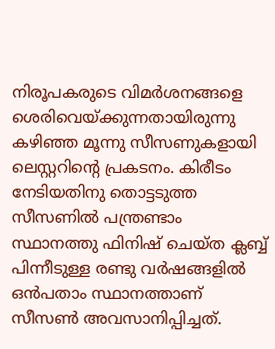നിരൂപകരുടെ വിമർശനങ്ങളെ ശെരിവെയ്ക്കുന്നതായിരുന്നു കഴിഞ്ഞ മൂന്നു സീസണുകളായി ലെസ്റ്ററിന്റെ പ്രകടനം. കിരീടം നേടിയതിനു തൊട്ടടുത്ത സീസണിൽ പന്ത്രണ്ടാം സ്ഥാനത്തു ഫിനിഷ് ചെയ്ത ക്ലബ്ബ് പിന്നീടുള്ള രണ്ടു വർഷങ്ങളിൽ ഒൻപതാം സ്ഥാനത്താണ് സീസൺ അവസാനിപ്പിച്ചത്.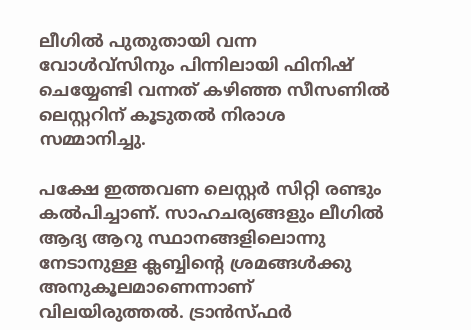ലീഗിൽ പുതുതായി വന്ന വോൾവ്‌സിനും പിന്നിലായി ഫിനിഷ് ചെയ്യേണ്ടി വന്നത് കഴിഞ്ഞ സീസണിൽ ലെസ്റ്ററിന് കൂടുതൽ നിരാശ സമ്മാനിച്ചു.

പക്ഷേ ഇത്തവണ ലെസ്റ്റർ സിറ്റി രണ്ടും കൽപിച്ചാണ്. സാഹചര്യങ്ങളും ലീഗിൽ ആദ്യ ആറു സ്ഥാനങ്ങളിലൊന്നു നേടാനുള്ള ക്ലബ്ബിന്റെ ശ്രമങ്ങൾക്കു അനുകൂലമാണെന്നാണ് വിലയിരുത്തൽ. ട്രാൻസ്ഫർ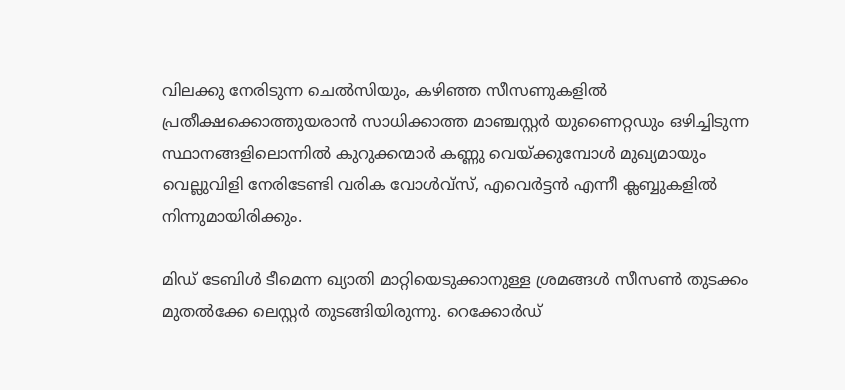വിലക്കു നേരിടുന്ന ചെൽസിയും, കഴിഞ്ഞ സീസണുകളിൽ പ്രതീക്ഷക്കൊത്തുയരാൻ സാധിക്കാത്ത മാഞ്ചസ്റ്റർ യുണൈറ്റഡും ഒഴിച്ചിടുന്ന സ്ഥാനങ്ങളിലൊന്നിൽ കുറുക്കന്മാർ കണ്ണു വെയ്ക്കുമ്പോൾ മുഖ്യമായും വെല്ലുവിളി നേരിടേണ്ടി വരിക വോൾവ്‌സ്, എവെർട്ടൻ എന്നീ ക്ലബ്ബുകളിൽ നിന്നുമായിരിക്കും.

മിഡ് ടേബിൾ ടീമെന്ന ഖ്യാതി മാറ്റിയെടുക്കാനുള്ള ശ്രമങ്ങൾ സീസൺ തുടക്കം മുതൽക്കേ ലെസ്റ്റർ തുടങ്ങിയിരുന്നു. റെക്കോർഡ്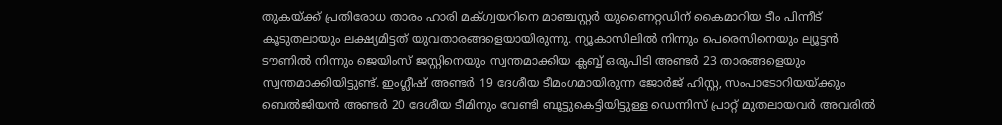തുകയ്ക്ക് പ്രതിരോധ താരം ഹാരി മക്ഗ്വയറിനെ മാഞ്ചസ്റ്റർ യുണൈറ്റഡിന് കൈമാറിയ ടീം പിന്നീട് കൂടുതലായും ലക്ഷ്യമിട്ടത് യുവതാരങ്ങളെയായിരുന്നു. ന്യൂകാസിലിൽ നിന്നും പെരെസിനെയും ല്യൂട്ടൻ ടൗണിൽ നിന്നും ജെയിംസ്‌ ജസ്റ്റിനെയും സ്വന്തമാക്കിയ ക്ലബ്ബ് ഒരുപിടി അണ്ടർ 23 താരങ്ങളെയും സ്വന്തമാക്കിയിട്ടുണ്ട്. ഇംഗ്ലീഷ് അണ്ടർ 19 ദേശീയ ടീമംഗമായിരുന്ന ജോർജ് ഹിസ്റ്റ, സംപാടോറിയയ്ക്കും ബെൽജിയൻ അണ്ടർ 20 ദേശീയ ടീമിനും വേണ്ടി ബൂട്ടുകെട്ടിയിട്ടുള്ള ഡെന്നിസ് പ്രാറ്റ് മുതലായവർ അവരിൽ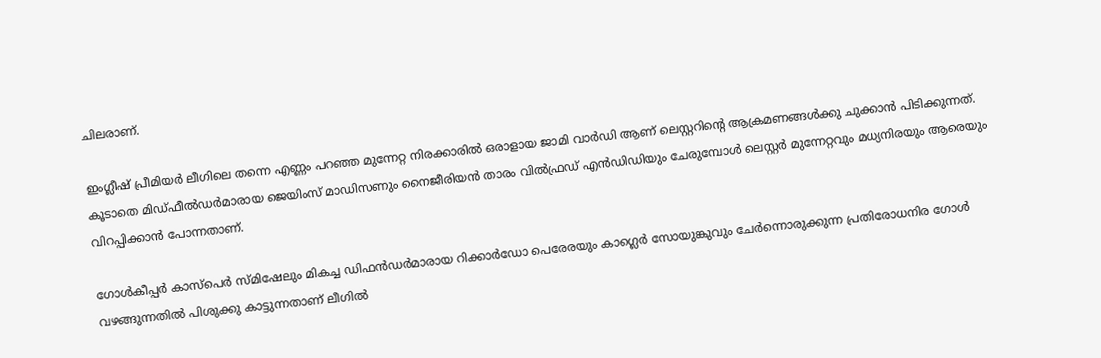ചിലരാണ്.

ഇംഗ്ലീഷ് പ്രീമിയർ ലീഗിലെ തന്നെ എണ്ണം പറഞ്ഞ മുന്നേറ്റ നിരക്കാരിൽ ഒരാളായ ജാമി വാർഡി ആണ് ലെസ്റ്ററിന്റെ ആക്രമണങ്ങൾക്കു ചുക്കാൻ പിടിക്കുന്നത്. കൂടാതെ മിഡ്ഫീൽഡർമാരായ ജെയിംസ്‌ മാഡിസണും നൈജീരിയൻ താരം വിൽഫ്രഡ് എൻഡിഡിയും ചേരുമ്പോൾ ലെസ്റ്റർ മുന്നേറ്റവും മധ്യനിരയും ആരെയും വിറപ്പിക്കാൻ പോന്നതാണ്.

ഗോൾകീപ്പർ കാസ്പെർ സ്മിഷേലും മികച്ച ഡിഫൻഡർമാരായ റിക്കാർഡോ പെരേരയും കാഗ്ലെർ സോയുങ്കുവും ചേർന്നൊരുക്കുന്ന പ്രതിരോധനിര ഗോൾ വഴങ്ങുന്നതിൽ പിശുക്കു കാട്ടുന്നതാണ് ലീഗിൽ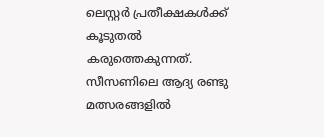ലെസ്റ്റർ പ്രതീക്ഷകൾക്ക് കൂടുതൽ കരുത്തെകുന്നത്. സീസണിലെ ആദ്യ രണ്ടു മത്സരങ്ങളിൽ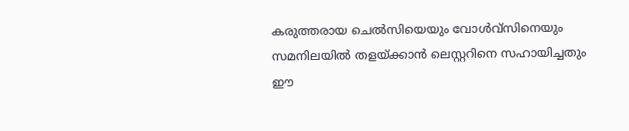കരുത്തരായ ചെൽസിയെയും വോൾവ്‌സിനെയും സമനിലയിൽ തളയ്ക്കാൻ ലെസ്റ്ററിനെ സഹായിച്ചതും ഈ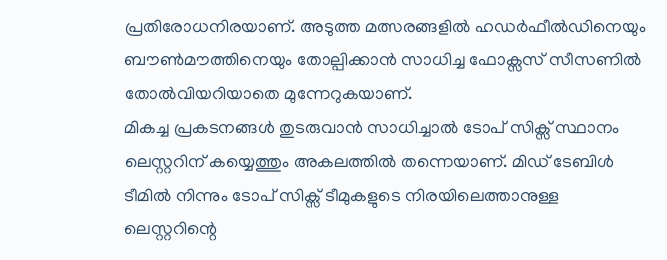പ്രതിരോധനിരയാണ്. അടുത്ത മത്സരങ്ങളിൽ ഹഡർഫീൽഡിനെയും ബൗൺമൗത്തിനെയും തോല്പിക്കാൻ സാധിച്ച ഫോക്സസ് സീസണിൽ തോൽവിയറിയാതെ മുന്നേറുകയാണ്.
മികച്ച പ്രകടനങ്ങൾ തുടരുവാൻ സാധിച്ചാൽ ടോപ് സിക്സ് സ്ഥാനം ലെസ്റ്ററിന് കയ്യെത്തും അകലത്തിൽ തന്നെയാണ്. മിഡ് ടേബിൾ ടീമിൽ നിന്നും ടോപ് സിക്സ് ടീമുകളുടെ നിരയിലെത്താനുള്ള ലെസ്റ്ററിന്റെ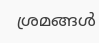ശ്രമങ്ങൾ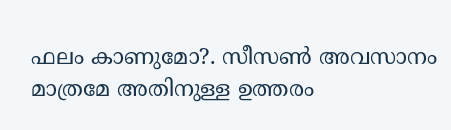ഫലം കാണുമോ?. സീസൺ അവസാനം മാത്രമേ അതിനുള്ള ഉത്തരം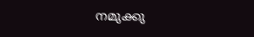നമുക്കു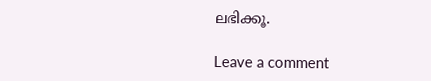ലഭിക്കൂ.

Leave a comment